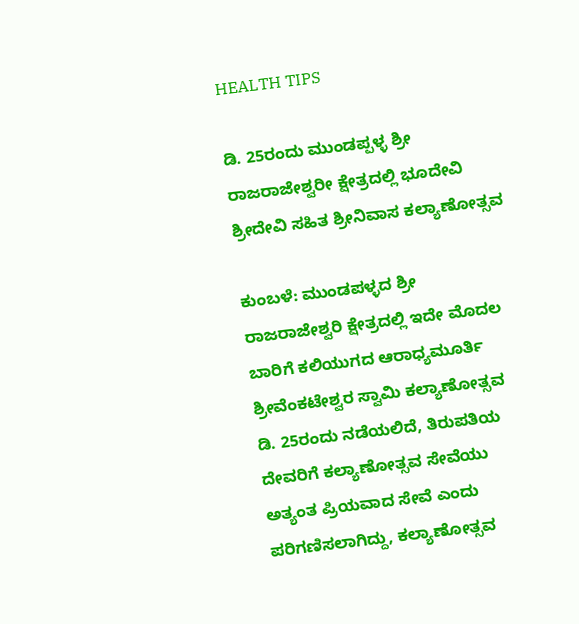HEALTH TIPS

ಡಿ. 25ರಂದು ಮುಂಡಪ್ಪಳ್ಳ ಶ್ರೀ ರಾಜರಾಜೇಶ್ವರೀ ಕ್ಷೇತ್ರದಲ್ಲಿ ಭೂದೇವಿ ಶ್ರೀದೇವಿ ಸಹಿತ ಶ್ರೀನಿವಾಸ ಕಲ್ಯಾಣೋತ್ಸವ

ಕುಂಬಳೆ: ಮುಂಡಪಳ್ಳದ ಶ್ರೀ ರಾಜರಾಜೇಶ್ವರಿ ಕ್ಷೇತ್ರದಲ್ಲಿ ಇದೇ ಮೊದಲ ಬಾರಿಗೆ ಕಲಿಯುಗದ ಆರಾಧ್ಯಮೂರ್ತಿ ಶ್ರೀವೆಂಕಟೇಶ್ವರ ಸ್ವಾಮಿ ಕಲ್ಯಾಣೋತ್ಸವ ಡಿ. 25ರಂದು ನಡೆಯಲಿದೆ, ತಿರುಪತಿಯ ದೇವರಿಗೆ ಕಲ್ಯಾಣೋತ್ಸವ ಸೇವೆಯು ಅತ್ಯಂತ ಪ್ರಿಯವಾದ ಸೇವೆ ಎಂದು ಪರಿಗಣಿಸಲಾಗಿದ್ದು, ಕಲ್ಯಾಣೋತ್ಸವ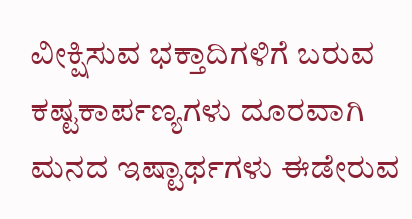ವೀಕ್ಷಿಸುವ ಭಕ್ತಾದಿಗಳಿಗೆ ಬರುವ ಕಷ್ಟಕಾರ್ಪಣ್ಯಗಳು ದೂರವಾಗಿ ಮನದ ಇಷ್ಟಾರ್ಥಗಳು ಈಡೇರುವ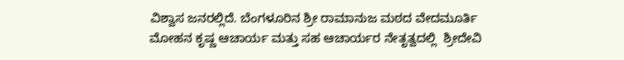ವಿಶ್ವಾಸ ಜನರಲ್ಲಿದೆ. ಬೆಂಗಳೂರಿನ ಶ್ರೀ ರಾಮಾನುಜ ಮಠದ ವೇದಮೂರ್ತಿ ಮೋಹನ ಕೃಷ್ಣ ಆಚಾರ್ಯ ಮತ್ತು ಸಹ ಆಚಾರ್ಯರ ನೇತೃತ್ವದಲ್ಲಿ  ಶ್ರೀದೇವಿ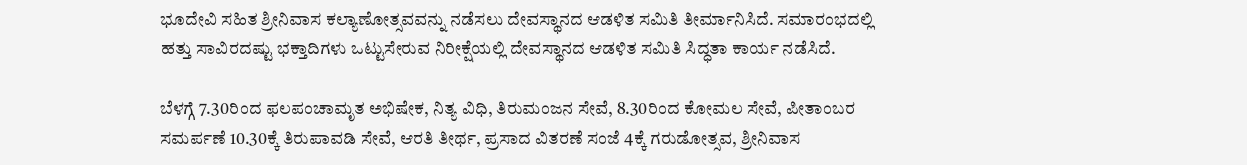ಭೂದೇವಿ ಸಹಿತ ಶ್ರೀನಿವಾಸ ಕಲ್ಯಾಣೋತ್ಸವವನ್ನು ನಡೆಸಲು ದೇವಸ್ಥಾನದ ಆಡಳಿತ ಸಮಿತಿ ತೀರ್ಮಾನಿಸಿದೆ. ಸಮಾರಂಭದಲ್ಲಿ   ಹತ್ತು ಸಾವಿರದಷ್ಟು ಭಕ್ತಾದಿಗಳು ಒಟ್ಟುಸೇರುವ ನಿರೀಕ್ಷೆಯಲ್ಲಿ ದೇವಸ್ಥಾನದ ಆಡಳಿತ ಸಮಿತಿ ಸಿದ್ಧತಾ ಕಾರ್ಯ ನಡೆಸಿದೆ.

ಬೆಳಗ್ಗೆ 7.30ರಿಂದ ಫಲಪಂಚಾಮೃತ ಅಭಿಷೇಕ, ನಿತ್ಯ ವಿಧಿ, ತಿರುಮಂಜನ ಸೇವೆ, 8.30ರಿಂದ ಕೋಮಲ ಸೇವೆ, ಪೀತಾಂಬರ ಸಮರ್ಪಣೆ 10.30ಕ್ಕೆ ತಿರುಪಾವಡಿ ಸೇವೆ, ಆರತಿ ತೀರ್ಥ, ಪ್ರಸಾದ ವಿತರಣೆ ಸಂಜೆ 4ಕ್ಕೆ ಗರುಡೋತ್ಸವ, ಶ್ರೀನಿವಾಸ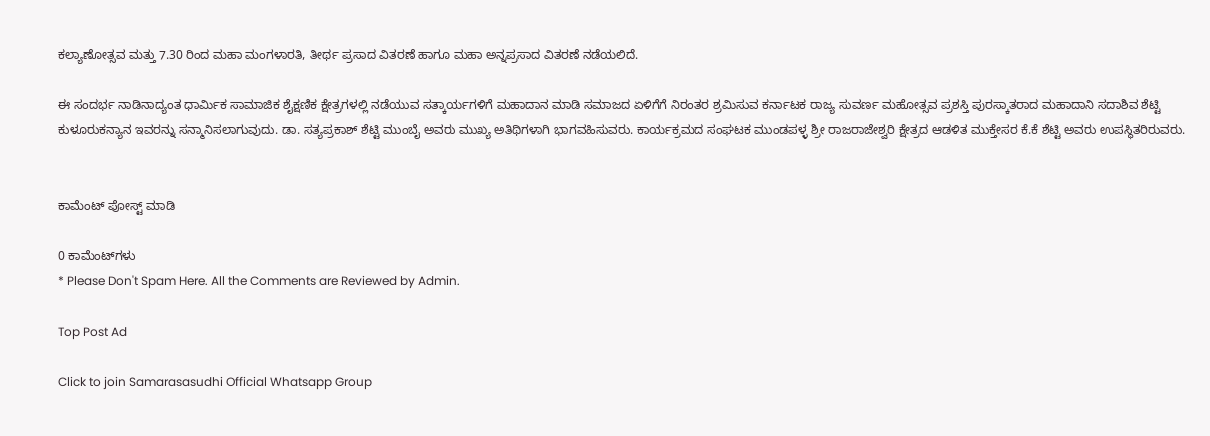ಕಲ್ಯಾಣೋತ್ಸವ ಮತ್ತು 7.30 ರಿಂದ ಮಹಾ ಮಂಗಳಾರತಿ, ತೀರ್ಥ ಪ್ರಸಾದ ವಿತರಣೆ ಹಾಗೂ ಮಹಾ ಅನ್ನಪ್ರಸಾದ ವಿತರಣೆ ನಡೆಯಲಿದೆ.

ಈ ಸಂದರ್ಭ ನಾಡಿನಾದ್ಯಂತ ಧಾರ್ಮಿಕ ಸಾಮಾಜಿಕ ಶೈಕ್ಷಣಿಕ ಕ್ಷೇತ್ರಗಳಲ್ಲಿ ನಡೆಯುವ ಸತ್ಕಾರ್ಯಗಳಿಗೆ ಮಹಾದಾನ ಮಾಡಿ ಸಮಾಜದ ಏಳಿಗೆಗೆ ನಿರಂತರ ಶ್ರಮಿಸುವ ಕರ್ನಾಟಕ ರಾಜ್ಯ ಸುವರ್ಣ ಮಹೋತ್ಸವ ಪ್ರಶಸ್ತಿ ಪುರಸ್ಕಾತರಾದ ಮಹಾದಾನಿ ಸದಾಶಿವ ಶೆಟ್ಟಿ ಕುಳೂರುಕನ್ಯಾನ ಇವರನ್ನು ಸನ್ಮಾನಿಸಲಾಗುವುದು. ಡಾ. ಸತ್ಯಪ್ರಕಾಶ್ ಶೆಟ್ಟಿ ಮುಂಬೈ ಅವರು ಮುಖ್ಯ ಅತಿಥಿಗಳಾಗಿ ಭಾಗವಹಿಸುವರು. ಕಾರ್ಯಕ್ರಮದ ಸಂಘಟಕ ಮುಂಡಪಳ್ಳ ಶ್ರೀ ರಾಜರಾಜೇಶ್ವರಿ ಕ್ಷೇತ್ರದ ಆಡಳಿತ ಮುಕ್ತೇಸರ ಕೆ.ಕೆ ಶೆಟ್ಟಿ ಅವರು ಉಪಸ್ಥಿತರಿರುವರು.


ಕಾಮೆಂಟ್‌‌ ಪೋಸ್ಟ್‌ ಮಾಡಿ

0 ಕಾಮೆಂಟ್‌ಗಳು
* Please Don't Spam Here. All the Comments are Reviewed by Admin.

Top Post Ad

Click to join Samarasasudhi Official Whatsapp Group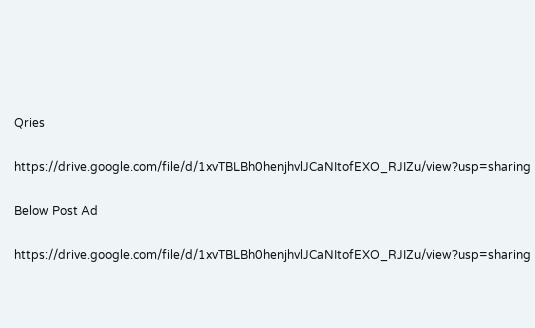Qries

https://drive.google.com/file/d/1xvTBLBh0henjhvlJCaNItofEXO_RJIZu/view?usp=sharing

Below Post Ad

https://drive.google.com/file/d/1xvTBLBh0henjhvlJCaNItofEXO_RJIZu/view?usp=sharing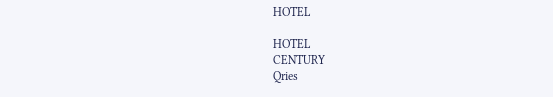HOTEL

HOTEL
CENTURY
Qries